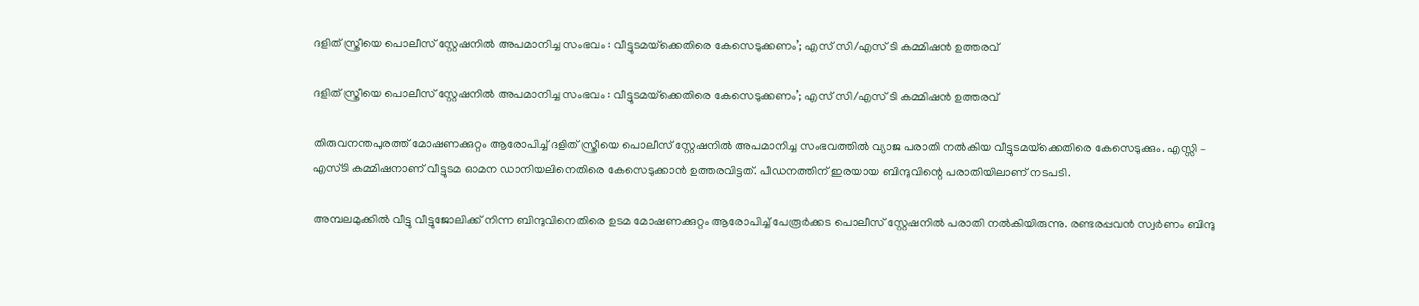ദളിത് സ്ത്രീയെ പൊലീസ് സ്റ്റേഷനില്‍ അപമാനിച്ച സംഭവം : വീട്ടുടമയ്‌ക്കെതിരെ കേസെടുക്കണം’; എസ് സി/എസ് ടി കമ്മിഷന്‍ ഉത്തരവ്

ദളിത് സ്ത്രീയെ പൊലീസ് സ്റ്റേഷനില്‍ അപമാനിച്ച സംഭവം : വീട്ടുടമയ്‌ക്കെതിരെ കേസെടുക്കണം’; എസ് സി/എസ് ടി കമ്മിഷന്‍ ഉത്തരവ്

തിരുവനന്തപുരത്ത് മോഷണക്കുറ്റം ആരോപിച്ച് ദളിത് സ്ത്രീയെ പൊലീസ് സ്റ്റേഷനില്‍ അപമാനിച്ച സംഭവത്തില്‍ വ്യാജ പരാതി നല്‍കിയ വീട്ടുടമയ്‌ക്കെതിരെ കേസെടുക്കും. എസ്സി – എസ്ടി കമ്മിഷനാണ് വീട്ടുടമ ഓമന ഡാനിയലിനെതിരെ കേസെടുക്കാന്‍ ഉത്തരവിട്ടത്. പീഡനത്തിന് ഇരയായ ബിന്ദുവിന്റെ പരാതിയിലാണ് നടപടി.

അമ്പലമുക്കില്‍ വീട്ടു വീട്ടുജോലിക്ക് നിന്ന ബിന്ദുവിനെതിരെ ഉടമ മോഷണക്കുറ്റം ആരോപിച്ച് പേരൂര്‍ക്കട പൊലീസ് സ്റ്റേഷനില്‍ പരാതി നല്‍കിയിരുന്നു. രണ്ടരപ്പവന്‍ സ്വര്‍ണം ബിന്ദു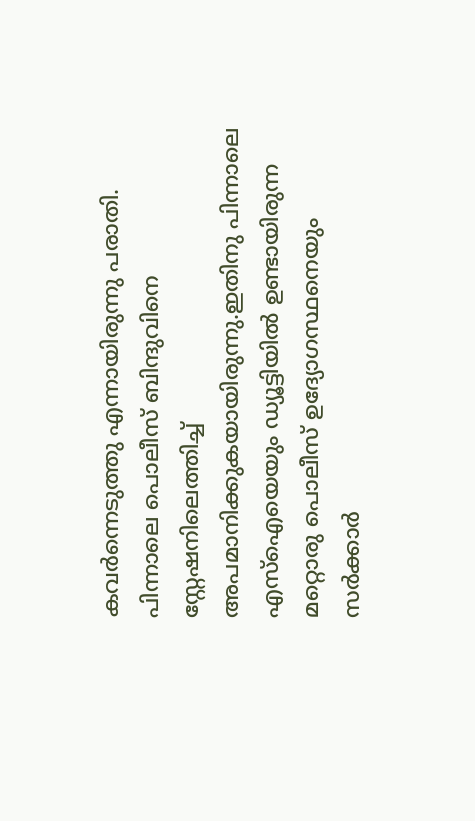കവര്‍ന്നെടുത്തു എന്നായിരുന്നു പരാതി. പിന്നാലെ പൊലീസ് ബിന്ദുവിനെ സ്റ്റേഷനിലെത്തിച്ച് അപമാനിക്കുകയായിരുന്നു.ഇതിനു പിന്നാലെ എസ്‌ഐയെയും ഡ്യൂട്ടിയില്‍ ഉണ്ടായിരുന്ന മറ്റൊരു പൊലീസ് ഉദ്യോഗസ്ഥനെയും സര്‍ക്കാര്‍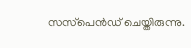സസ്‌പെന്‍ഡ് ചെയ്തിരുന്നു.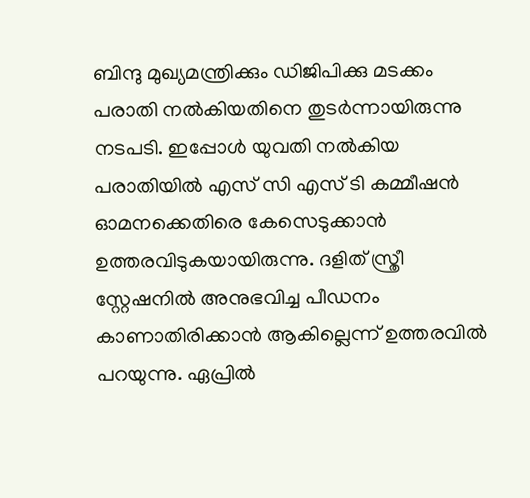ബിന്ദു മുഖ്യമന്ത്രിക്കും ഡിജിപിക്കു മടക്കം പരാതി നല്‍കിയതിനെ തുടര്‍ന്നായിരുന്നു നടപടി. ഇപ്പോള്‍ യുവതി നല്‍കിയ പരാതിയില്‍ എസ് സി എസ് ടി കമ്മീഷന്‍ ഓമനക്കെതിരെ കേസെടുക്കാന്‍ ഉത്തരവിടുകയായിരുന്നു. ദളിത് സ്ത്രീ സ്റ്റേഷനില്‍ അനുഭവിച്ച പീഡനം കാണാതിരിക്കാന്‍ ആകില്ലെന്ന് ഉത്തരവില്‍ പറയുന്നു. ഏപ്രില്‍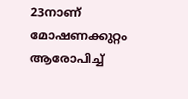23നാണ് മോഷണക്കുറ്റം ആരോപിച്ച്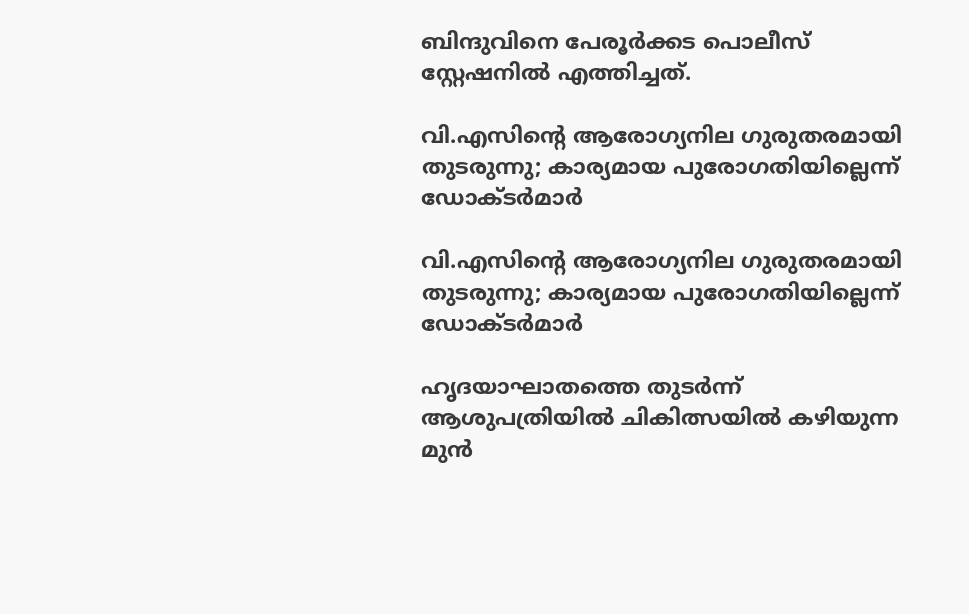ബിന്ദുവിനെ പേരൂര്‍ക്കട പൊലീസ് സ്റ്റേഷനില്‍ എത്തിച്ചത്.

വി.എസിന്റെ ആരോഗ്യനില ഗുരുതരമായി തുടരുന്നു; കാര്യമായ പുരോഗതിയില്ലെന്ന് ഡോക്ടര്‍മാര്‍

വി.എസിന്റെ ആരോഗ്യനില ഗുരുതരമായി തുടരുന്നു; കാര്യമായ പുരോഗതിയില്ലെന്ന് ഡോക്ടര്‍മാര്‍

ഹൃദയാഘാതത്തെ തുടര്‍ന്ന് ആശുപത്രിയില്‍ ചികിത്സയില്‍ കഴിയുന്ന മുന്‍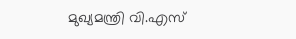മുഖ്യമന്ത്രി വി.എസ്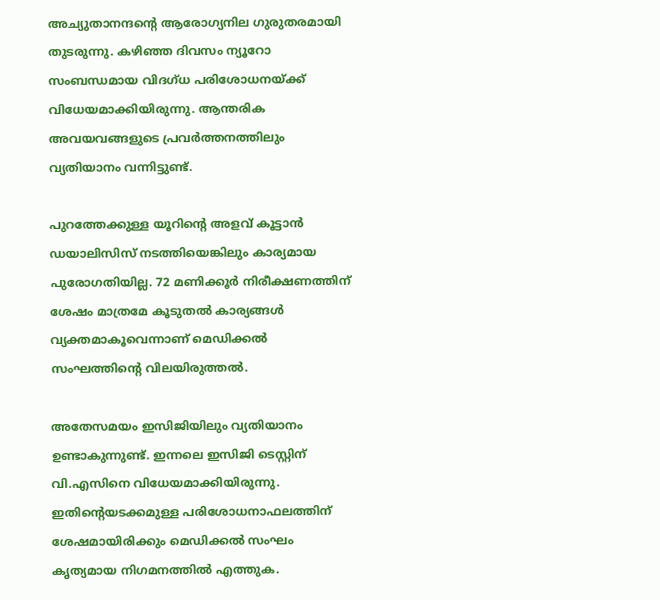അച്യുതാനന്ദന്റെ ആരോഗ്യനില ഗുരുതരമായി തുടരുന്നു. കഴിഞ്ഞ ദിവസം ന്യൂറോ സംബന്ധമായ വിദഗ്ധ പരിശോധനയ്ക്ക് വിധേയമാക്കിയിരുന്നു. ആന്തരിക അവയവങ്ങളുടെ പ്രവര്‍ത്തനത്തിലും വ്യതിയാനം വന്നിട്ടുണ്ട്.

പുറത്തേക്കുള്ള യൂറിന്റെ അളവ് കൂട്ടാന്‍ ഡയാലിസിസ് നടത്തിയെങ്കിലും കാര്യമായ പുരോഗതിയില്ല. 72 മണിക്കൂര്‍ നിരീക്ഷണത്തിന് ശേഷം മാത്രമേ കൂടുതല്‍ കാര്യങ്ങള്‍ വ്യക്തമാകൂവെന്നാണ് മെഡിക്കല്‍ സംഘത്തിന്റെ വിലയിരുത്തല്‍.

അതേസമയം ഇസിജിയിലും വ്യതിയാനം ഉണ്ടാകുന്നുണ്ട്. ഇന്നലെ ഇസിജി ടെസ്റ്റിന് വി.എസിനെ വിധേയമാക്കിയിരുന്നു. ഇതിന്റെയടക്കമുള്ള പരിശോധനാഫലത്തിന് ശേഷമായിരിക്കും മെഡിക്കല്‍ സംഘം കൃത്യമായ നിഗമനത്തില്‍ എത്തുക.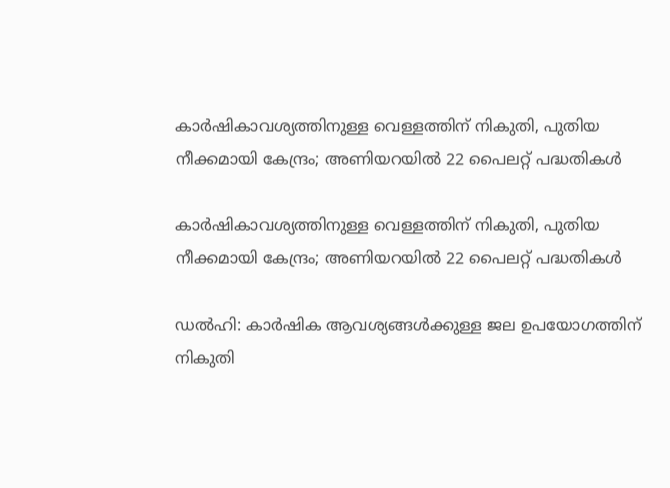കാര്‍ഷികാവശ്യത്തിനുള്ള വെള്ളത്തിന് നികുതി, പുതിയ നീക്കമായി കേന്ദ്രം; അണിയറയില്‍ 22 പൈലറ്റ് പദ്ധതികള്‍

കാര്‍ഷികാവശ്യത്തിനുള്ള വെള്ളത്തിന് നികുതി, പുതിയ നീക്കമായി കേന്ദ്രം; അണിയറയില്‍ 22 പൈലറ്റ് പദ്ധതികള്‍

ഡല്‍ഹി: കാര്‍ഷിക ആവശ്യങ്ങള്‍ക്കുള്ള ജല ഉപയോഗത്തിന് നികുതി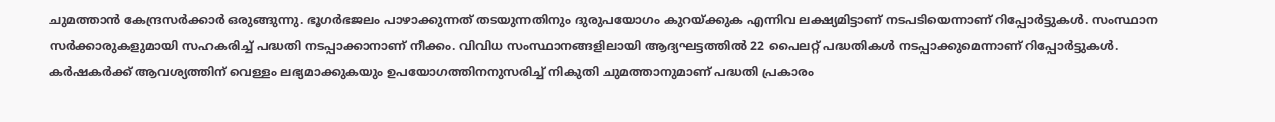ചുമത്താന്‍ കേന്ദ്രസര്‍ക്കാര്‍ ഒരുങ്ങുന്നു. ഭൂഗര്‍ഭജലം പാഴാക്കുന്നത് തടയുന്നതിനും ദുരുപയോഗം കുറയ്ക്കുക എന്നിവ ലക്ഷ്യമിട്ടാണ് നടപടിയെന്നാണ് റിപ്പോ‍ർട്ടുകൾ. സംസ്ഥാന സര്‍ക്കാരുകളുമായി സഹകരിച്ച് പദ്ധതി നടപ്പാക്കാനാണ് നീക്കം. വിവിധ സംസ്ഥാനങ്ങളിലായി ആദ്യഘട്ടത്തില്‍ 22 പൈലറ്റ് പദ്ധതികള്‍ നടപ്പാക്കുമെന്നാണ് റിപ്പോര്‍ട്ടുകള്‍. കര്‍ഷകര്‍ക്ക് ആവശ്യത്തിന് വെള്ളം ലഭ്യമാക്കുകയും ഉപയോഗത്തിനനുസരിച്ച് നികുതി ചുമത്താനുമാണ് പദ്ധതി പ്രകാരം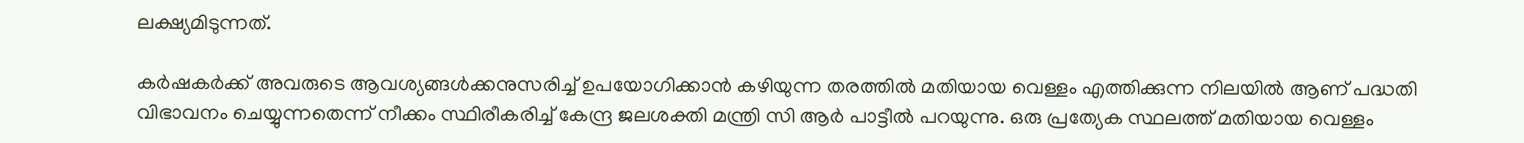ലക്ഷ്യമിടുന്നത്.

കര്‍ഷകര്‍ക്ക് അവരുടെ ആവശ്യങ്ങള്‍ക്കനുസരിച്ച് ഉപയോഗിക്കാന്‍ കഴിയുന്ന തരത്തില്‍ മതിയായ വെള്ളം എത്തിക്കുന്ന നിലയില്‍ ആണ് പദ്ധതി വിഭാവനം ചെയ്യുന്നതെന്ന് നീക്കം സ്ഥിരീകരിച്ച് കേന്ദ്ര ജലശക്തി മന്ത്രി സി ആര്‍ പാട്ടീല്‍ പറയുന്നു. ഒരു പ്രത്യേക സ്ഥലത്ത് മതിയായ വെള്ളം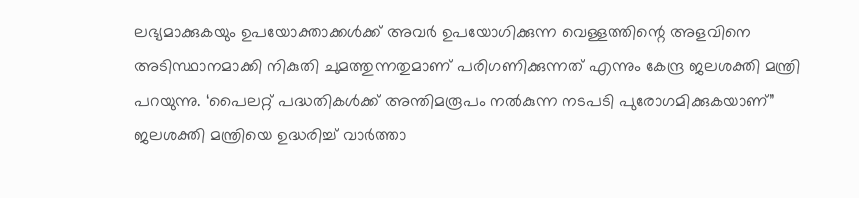ലഭ്യമാക്കുകയും ഉപയോക്താക്കള്‍ക്ക് അവര്‍ ഉപയോഗിക്കുന്ന വെള്ളത്തിന്റെ അളവിനെ അടിസ്ഥാനമാക്കി നികുതി ചുമത്തുന്നതുമാണ് പരിഗണിക്കുന്നത് എന്നും കേന്ദ്ര ജലശക്തി മന്ത്രി പറയുന്നു. ‘പൈലറ്റ് പദ്ധതികള്‍ക്ക് അന്തിമരൂപം നല്‍കുന്ന നടപടി പുരോഗമിക്കുകയാണ്” ജലശക്തി മന്ത്രിയെ ഉദ്ധരിച്ച് വാര്‍ത്താ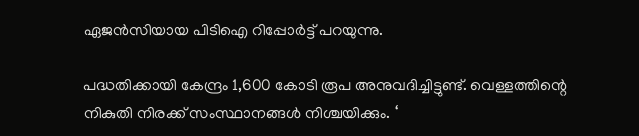ഏജന്‍സിയായ പിടിഐ റിപ്പോര്‍ട്ട് പറയുന്നു.

പദ്ധതിക്കായി കേന്ദ്രം 1,600 കോടി രൂപ അനുവദിച്ചിട്ടുണ്ട്. വെള്ളത്തിന്റെ നികുതി നിരക്ക് സംസ്ഥാനങ്ങള്‍ നിശ്ചയിക്കും. ‘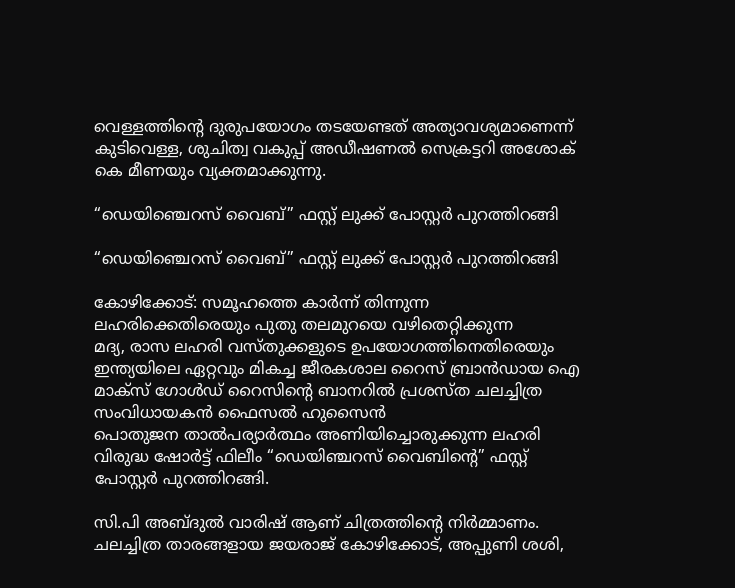വെള്ളത്തിന്റെ ദുരുപയോഗം തടയേണ്ടത് അത്യാവശ്യമാണെന്ന് കുടിവെള്ള, ശുചിത്വ വകുപ്പ് അഡീഷണല്‍ സെക്രട്ടറി അശോക് കെ മീണയും വ്യക്തമാക്കുന്നു.

“ഡെയിഞ്ചെറസ് വൈബ്” ഫസ്റ്റ് ലുക്ക് പോസ്റ്റർ പുറത്തിറങ്ങി

“ഡെയിഞ്ചെറസ് വൈബ്” ഫസ്റ്റ് ലുക്ക് പോസ്റ്റർ പുറത്തിറങ്ങി

കോഴിക്കോട്: സമൂഹത്തെ കാർന്ന് തിന്നുന്ന ലഹരിക്കെതിരെയും പുതു തലമുറയെ വഴിതെറ്റിക്കുന്ന
മദ്യ, രാസ ലഹരി വസ്തുക്കളുടെ ഉപയോഗത്തിനെതിരെയും ഇന്ത്യയിലെ ഏറ്റവും മികച്ച ജീരകശാല റൈസ് ബ്രാൻഡായ ഐ മാക്സ് ഗോൾഡ് റൈസിന്റെ ബാനറിൽ പ്രശസ്ത ചലച്ചിത്ര സംവിധായകൻ ഫൈസൽ ഹുസൈൻ
പൊതുജന താൽപര്യാർത്ഥം അണിയിച്ചൊരുക്കുന്ന ലഹരി വിരുദ്ധ ഷോർട്ട് ഫിലീം “ഡെയിഞ്ചറസ് വൈബിൻ്റെ” ഫസ്റ്റ് പോസ്റ്റർ പുറത്തിറങ്ങി.

സി.പി അബ്ദുൽ വാരിഷ് ആണ് ചിത്രത്തിന്റെ നിർമ്മാണം. ചലച്ചിത്ര താരങ്ങളായ ജയരാജ് കോഴിക്കോട്, അപ്പുണി ശശി,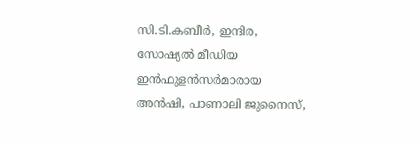സി.ടി.കബീർ, ഇന്ദിര, സോഷ്യൽ മീഡിയ ഇൻഫുളൻസർമാരായ അൻഷി, പാണാലി ജുനൈസ്,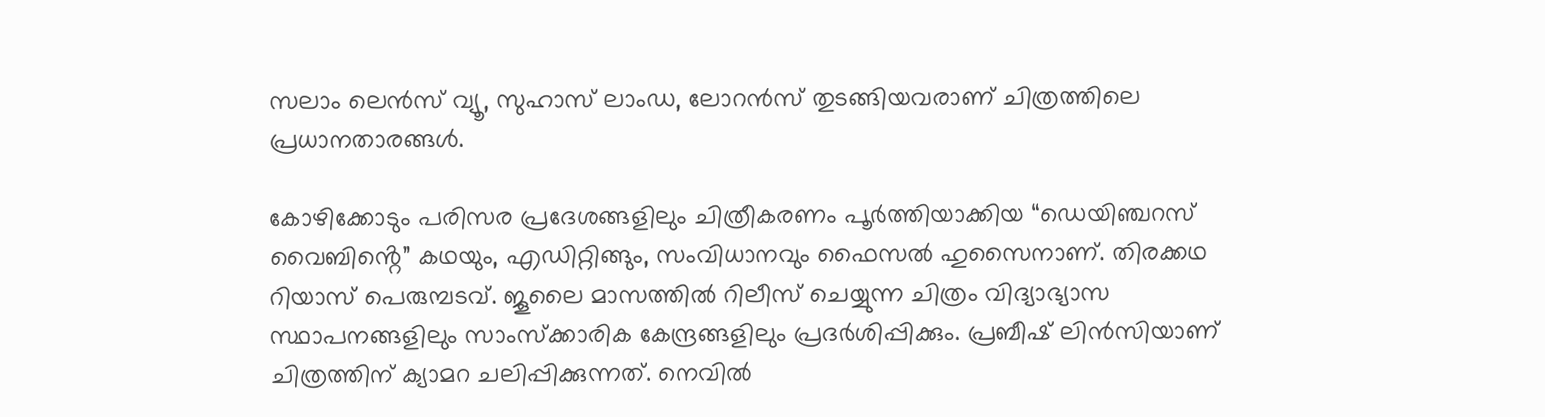സലാം ലെൻസ് വ്യൂ, സുഹാസ് ലാംഡ, ലോറൻസ് തുടങ്ങിയവരാണ് ചിത്രത്തിലെ പ്രധാനതാരങ്ങൾ.

കോഴിക്കോടും പരിസര പ്രദേശങ്ങളിലും ചിത്രീകരണം പൂർത്തിയാക്കിയ “ഡെയിഞ്ചറസ് വൈബിൻ്റെ” കഥയും, എഡിറ്റിങ്ങും, സംവിധാനവും ഫൈസൽ ഹുസൈനാണ്. തിരക്കഥ റിയാസ് പെരുമ്പടവ്. ജൂലൈ മാസത്തിൽ റിലീസ് ചെയ്യുന്ന ചിത്രം വിദ്യാഭ്യാസ സ്ഥാപനങ്ങളിലും സാംസ്ക്കാരിക കേന്ദ്രങ്ങളിലും പ്രദർശിപ്പിക്കും. പ്രബീഷ് ലിൻസിയാണ് ചിത്രത്തിന് ക്യാമറ ചലിപ്പിക്കുന്നത്. നെവിൽ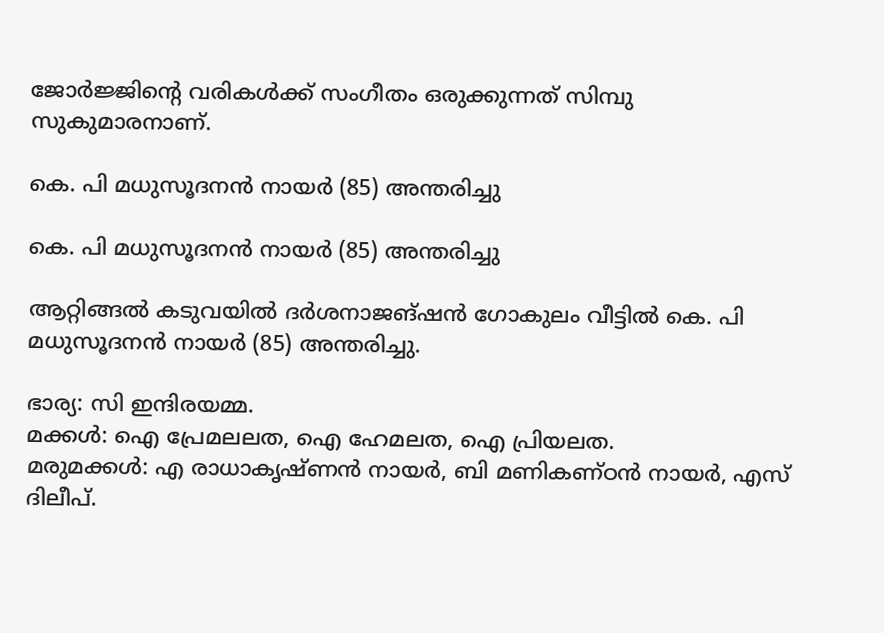ജോർജ്ജിൻ്റെ വരികൾക്ക് സംഗീതം ഒരുക്കുന്നത് സിമ്പു സുകുമാരനാണ്.

കെ. പി മധുസൂദനൻ നായർ (85) അന്തരിച്ചു

കെ. പി മധുസൂദനൻ നായർ (85) അന്തരിച്ചു

ആറ്റിങ്ങൽ കടുവയിൽ ദർശനാജങ്ഷൻ ഗോകുലം വീട്ടിൽ കെ. പി മധുസൂദനൻ നായർ (85) അന്തരിച്ചു.

ഭാര്യ: സി ഇന്ദിരയമ്മ.
മക്കൾ: ഐ പ്രേമലലത, ഐ ഹേമലത, ഐ പ്രിയലത.
മരുമക്കൾ: എ രാധാകൃഷ്ണൻ നായർ, ബി മണികണ്ഠൻ നായർ, എസ് ദിലീപ്.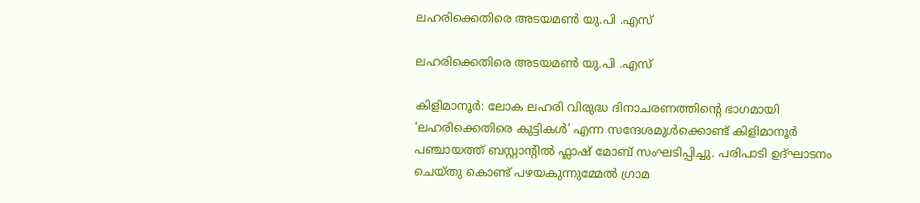ലഹരിക്കെതിരെ അടയമൺ യു.പി .എസ്

ലഹരിക്കെതിരെ അടയമൺ യു.പി .എസ്

കിളിമാനൂർ: ലോക ലഹരി വിരുദ്ധ ദിനാചരണത്തിൻ്റെ ഭാഗമായി ‘ലഹരിക്കെതിരെ കുട്ടികൾ’ എന്ന സന്ദേശമുൾക്കൊണ്ട് കിളിമാനൂർ പഞ്ചായത്ത് ബസ്റ്റാൻ്റിൽ ഫ്ലാഷ് മോബ് സംഘടിപ്പിച്ചു. പരിപാടി ഉദ്ഘാടനം ചെയ്തു കൊണ്ട് പഴയകുന്നുമ്മേൽ ഗ്രാമ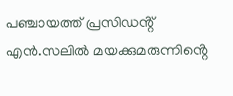പഞ്ചായത്ത് പ്രസിഡൻ്റ് എൻ.സലിൽ മയക്കുമരുന്നിൻ്റെ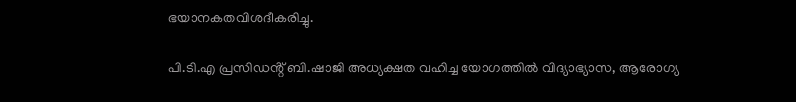ഭയാനകതവിശദീകരിച്ചു.

പി.ടി.എ പ്രസിഡൻ്റ് ബി.ഷാജി അധ്യക്ഷത വഹിച്ച യോഗത്തിൽ വിദ്യാഭ്യാസ, ആരോഗ്യ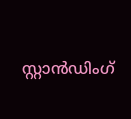സ്റ്റാൻഡിംഗ്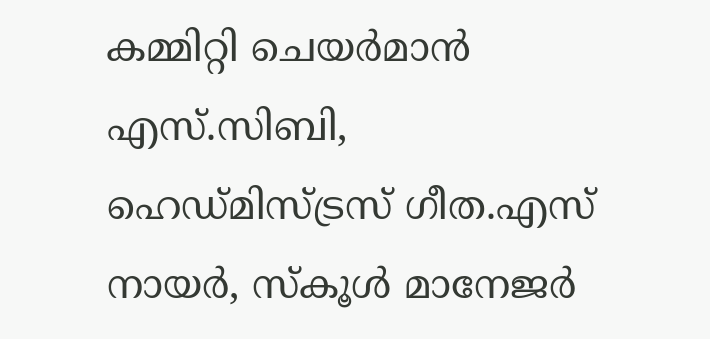കമ്മിറ്റി ചെയർമാൻ എസ്.സിബി, ഹെഡ്മിസ്ട്രസ് ഗീത.എസ് നായർ, സ്കൂൾ മാനേജർ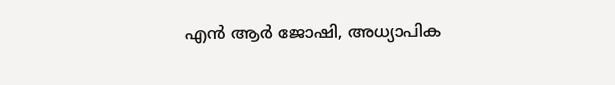എൻ ആർ ജോഷി, അധ്യാപിക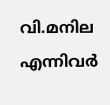വി.മനില എന്നിവർ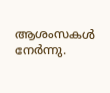ആശംസകൾ നേർന്നു.